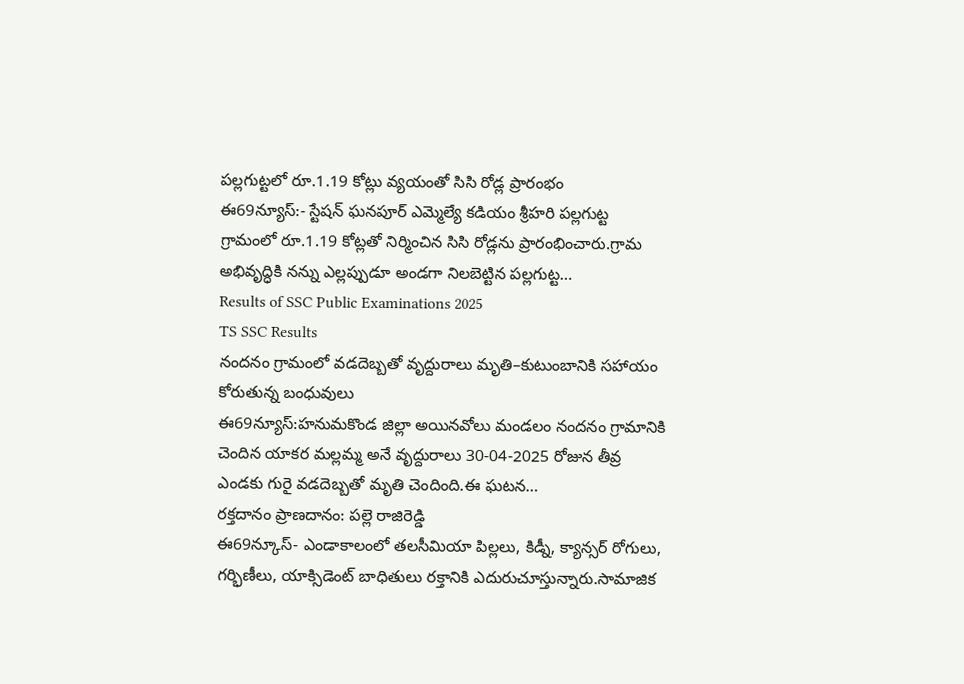పల్లగుట్టలో రూ.1.19 కోట్లు వ్యయంతో సిసి రోడ్ల ప్రారంభం
ఈ69న్యూస్:- స్టేషన్ ఘనపూర్ ఎమ్మెల్యే కడియం శ్రీహరి పల్లగుట్ట గ్రామంలో రూ.1.19 కోట్లతో నిర్మించిన సిసి రోడ్లను ప్రారంభించారు.గ్రామ అభివృద్ధికి నన్ను ఎల్లప్పుడూ అండగా నిలబెట్టిన పల్లగుట్ట…
Results of SSC Public Examinations 2025
TS SSC Results
నందనం గ్రామంలో వడదెబ్బతో వృద్దురాలు మృతి–కుటుంబానికి సహాయం కోరుతున్న బంధువులు
ఈ69న్యూస్:హనుమకొండ జిల్లా అయినవోలు మండలం నందనం గ్రామానికి చెందిన యాకర మల్లమ్మ అనే వృద్దురాలు 30-04-2025 రోజున తీవ్ర ఎండకు గురై వడదెబ్బతో మృతి చెందింది.ఈ ఘటన…
రక్తదానం ప్రాణదానం: పల్లె రాజిరెడ్డి
ఈ69న్కూస్- ఎండాకాలంలో తలసీమియా పిల్లలు, కిడ్నీ, క్యాన్సర్ రోగులు, గర్భిణీలు, యాక్సిడెంట్ బాధితులు రక్తానికి ఎదురుచూస్తున్నారు.సామాజిక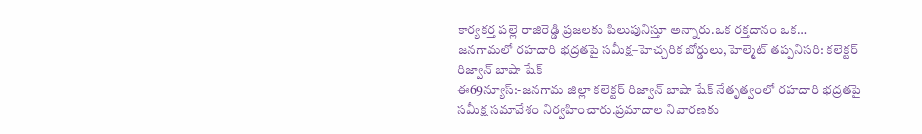కార్యకర్త పల్లె రాజిరెడ్డి ప్రజలకు పిలుపునిస్తూ అన్నారు.ఒక రక్తదానం ఒక…
జనగామలో రహదారి భద్రతపై సమీక్ష–హెచ్చరిక బోర్డులు,హెల్మెట్ తప్పనిసరి: కలెక్టర్ రిజ్వాన్ బాషా షేక్
ఈ69న్యూస్:-జనగామ జిల్లా కలెక్టర్ రిజ్వాన్ బాషా షేక్ నేతృత్వంలో రహదారి భద్రతపై సమీక్ష సమావేశం నిర్వహించారు.ప్రమాదాల నివారణకు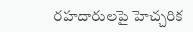రహదారులపై హెచ్చరిక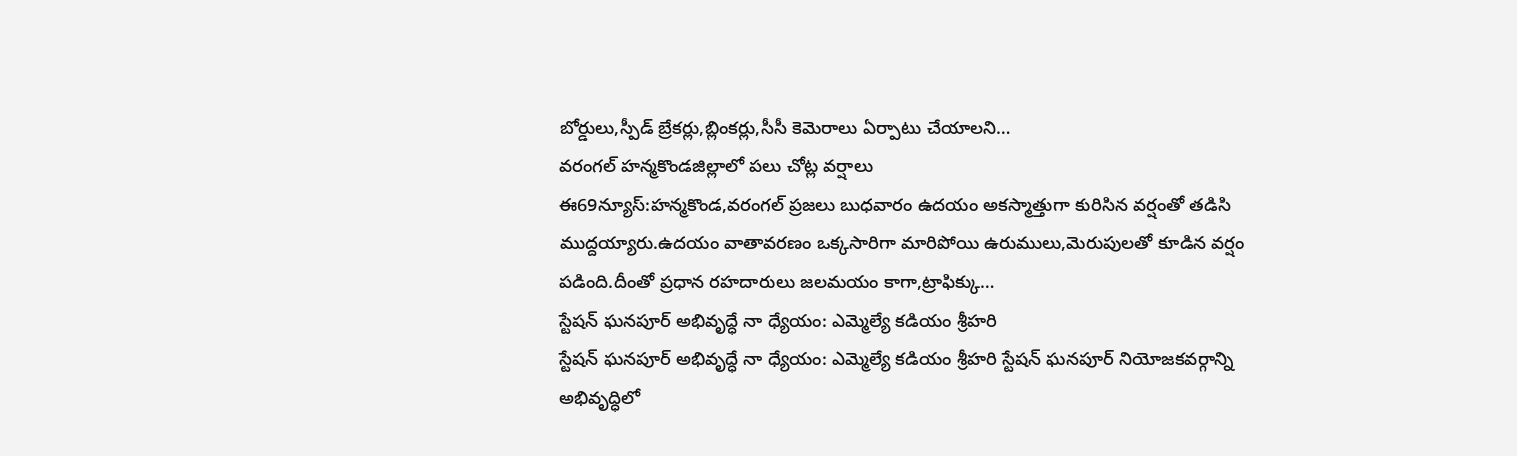బోర్డులు,స్పీడ్ బ్రేకర్లు,బ్లింకర్లు,సీసీ కెమెరాలు ఏర్పాటు చేయాలని…
వరంగల్ హన్మకొండజిల్లాలో పలు చోట్ల వర్షాలు
ఈ69న్యూస్:హన్మకొండ,వరంగల్ ప్రజలు బుధవారం ఉదయం అకస్మాత్తుగా కురిసిన వర్షంతో తడిసి ముద్దయ్యారు.ఉదయం వాతావరణం ఒక్కసారిగా మారిపోయి ఉరుములు,మెరుపులతో కూడిన వర్షం పడింది.దీంతో ప్రధాన రహదారులు జలమయం కాగా,ట్రాఫిక్కు…
స్టేషన్ ఘనపూర్ అభివృద్ధే నా ధ్యేయం: ఎమ్మెల్యే కడియం శ్రీహరి
స్టేషన్ ఘనపూర్ అభివృద్ధే నా ధ్యేయం: ఎమ్మెల్యే కడియం శ్రీహరి స్టేషన్ ఘనపూర్ నియోజకవర్గాన్ని అభివృద్ధిలో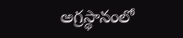అగ్రస్థానంలో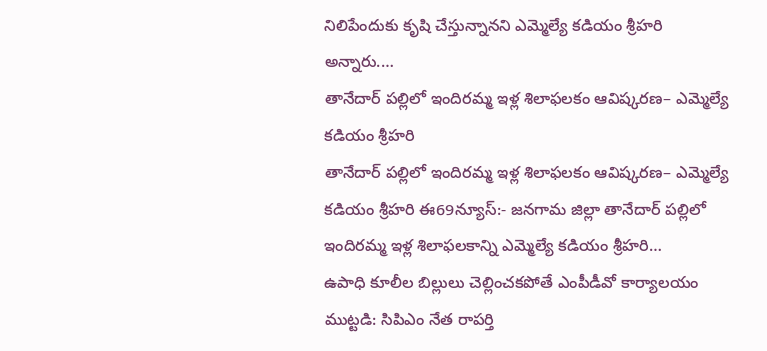నిలిపేందుకు కృషి చేస్తున్నానని ఎమ్మెల్యే కడియం శ్రీహరి అన్నారు.…
తానేదార్ పల్లిలో ఇందిరమ్మ ఇళ్ల శిలాఫలకం ఆవిష్కరణ– ఎమ్మెల్యే కడియం శ్రీహరి
తానేదార్ పల్లిలో ఇందిరమ్మ ఇళ్ల శిలాఫలకం ఆవిష్కరణ– ఎమ్మెల్యే కడియం శ్రీహరి ఈ69న్యూస్:- జనగామ జిల్లా తానేదార్ పల్లిలో ఇందిరమ్మ ఇళ్ల శిలాఫలకాన్ని ఎమ్మెల్యే కడియం శ్రీహరి…
ఉపాధి కూలీల బిల్లులు చెల్లించకపోతే ఎంపీడీవో కార్యాలయం ముట్టడి: సిపిఎం నేత రాపర్తి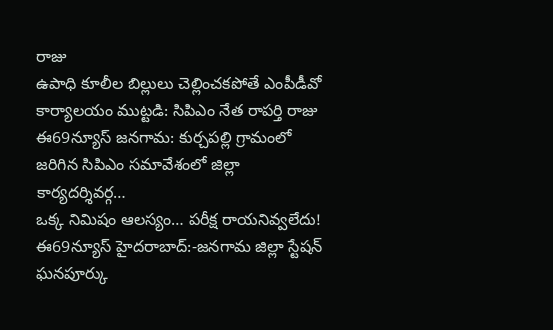రాజు
ఉపాధి కూలీల బిల్లులు చెల్లించకపోతే ఎంపీడీవో కార్యాలయం ముట్టడి: సిపిఎం నేత రాపర్తి రాజు ఈ69న్యూస్ జనగామ: కుర్చపల్లి గ్రామంలో జరిగిన సిపిఎం సమావేశంలో జిల్లా కార్యదర్శివర్గ…
ఒక్క నిమిషం ఆలస్యం… పరీక్ష రాయనివ్వలేదు!
ఈ69న్యూస్ హైదరాబాద్:-జనగామ జిల్లా స్టేషన్ ఘనపూర్కు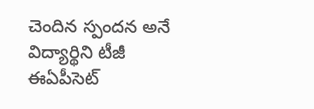చెందిన స్పందన అనే విద్యార్థిని టీజీ ఈఏపీసెట్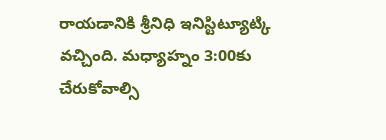రాయడానికి శ్రీనిధి ఇనిస్టిట్యూట్కి వచ్చింది. మధ్యాహ్నం 3:00కు చేరుకోవాల్సి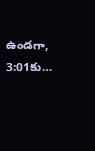ఉండగా, 3:01కు…